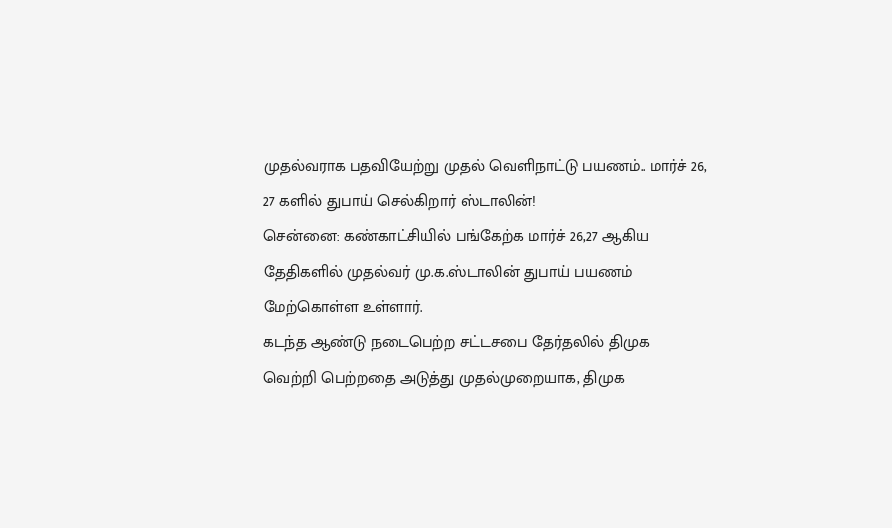முதல்வராக பதவியேற்று முதல் வெளிநாட்டு பயணம்.. மார்ச் 26, 27 களில் துபாய் செல்கிறார் ஸ்டாலின்!
சென்னை: கண்காட்சியில் பங்கேற்க மார்ச் 26,27 ஆகிய தேதிகளில் முதல்வர் மு.க.ஸ்டாலின் துபாய் பயணம் மேற்கொள்ள உள்ளார்.
கடந்த ஆண்டு நடைபெற்ற சட்டசபை தேர்தலில் திமுக வெற்றி பெற்றதை அடுத்து முதல்முறையாக, திமுக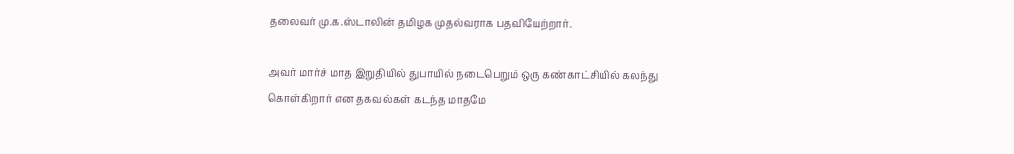தலைவர் மு.க.ஸ்டாலின் தமிழக முதல்வராக பதவியேற்றார்.

அவர் மார்ச் மாத இறுதியில் துபாயில் நடைபெறும் ஒரு கண்காட்சியில் கலந்து கொள்கிறார் என தகவல்கள் கடந்த மாதமே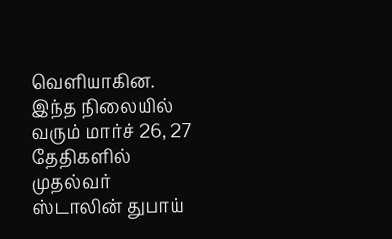வெளியாகின. இந்த நிலையில் வரும் மார்ச் 26, 27 தேதிகளில் முதல்வர் ஸ்டாலின் துபாய்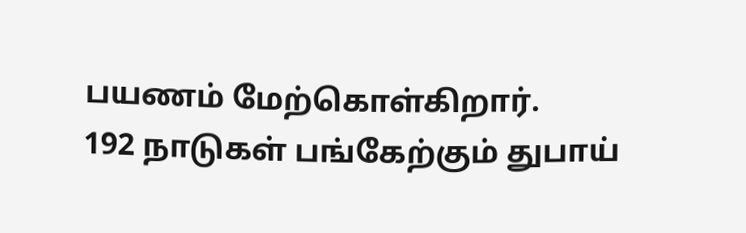பயணம் மேற்கொள்கிறார்.
192 நாடுகள் பங்கேற்கும் துபாய்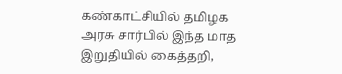கண்காட்சியில் தமிழக அரசு சார்பில் இந்த மாத இறுதியில் கைத்தறி,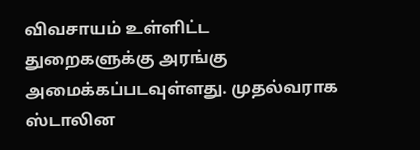விவசாயம் உள்ளிட்ட துறைகளுக்கு அரங்கு அமைக்கப்படவுள்ளது. முதல்வராக ஸ்டாலின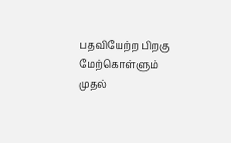பதவியேற்ற பிறகு மேற்கொள்ளும் முதல்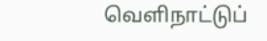வெளிநாட்டுப்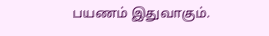பயணம் இதுவாகும்.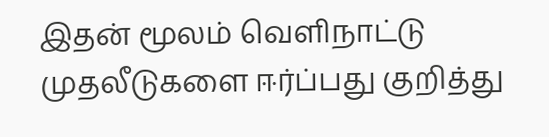இதன் மூலம் வெளிநாட்டு முதலீடுகளை ஈர்ப்பது குறித்து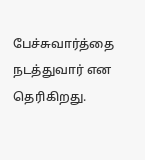பேச்சுவார்த்தை நடத்துவார் என தெரிகிறது.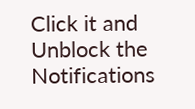Click it and Unblock the Notifications